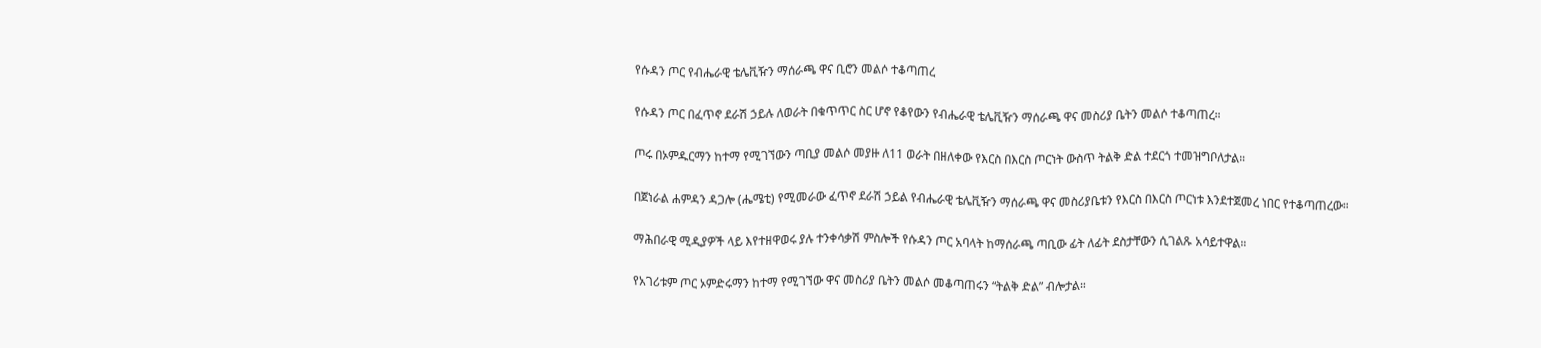የሱዳን ጦር የብሔራዊ ቴሌቪዥን ማሰራጫ ዋና ቢሮን መልሶ ተቆጣጠረ

የሱዳን ጦር በፈጥኖ ደራሽ ኃይሉ ለወራት በቁጥጥር ስር ሆኖ የቆየውን የብሔራዊ ቴሌቪዥን ማሰራጫ ዋና መስሪያ ቤትን መልሶ ተቆጣጠረ።

ጦሩ በኦምዱርማን ከተማ የሚገኘውን ጣቢያ መልሶ መያዙ ለ11 ወራት በዘለቀው የእርስ በእርስ ጦርነት ውስጥ ትልቅ ድል ተደርጎ ተመዝግቦለታል።

በጀነራል ሐምዳን ዳጋሎ (ሔሜቲ) የሚመራው ፈጥኖ ደራሽ ኃይል የብሔራዊ ቴሌቪዥን ማሰራጫ ዋና መስሪያቤቱን የእርስ በእርስ ጦርነቱ እንደተጀመረ ነበር የተቆጣጠረው።

ማሕበራዊ ሚዲያዎች ላይ እየተዘዋወሩ ያሉ ተንቀሳቃሽ ምስሎች የሱዳን ጦር አባላት ከማሰራጫ ጣቢው ፊት ለፊት ደስታቸውን ሲገልጹ አሳይተዋል።

የአገሪቱም ጦር ኦምድሩማን ከተማ የሚገኘው ዋና መስሪያ ቤትን መልሶ መቆጣጠሩን “ትልቅ ድል” ብሎታል።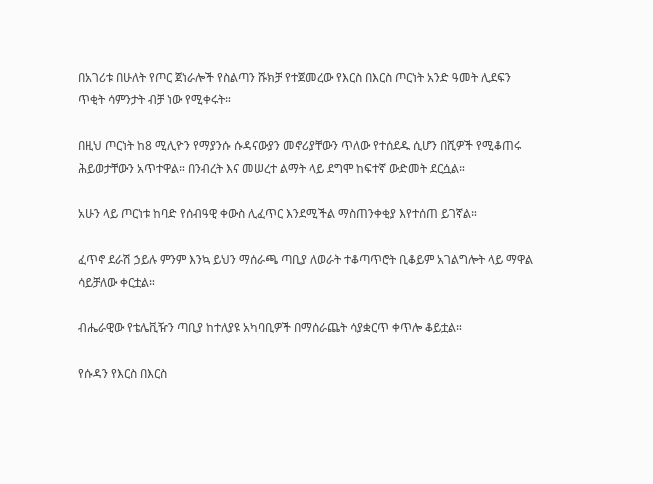በአገሪቱ በሁለት የጦር ጀነራሎች የስልጣን ሹክቻ የተጀመረው የእርስ በእርስ ጦርነት አንድ ዓመት ሊደፍን ጥቂት ሳምንታት ብቻ ነው የሚቀሩት።

በዚህ ጦርነት ከ8 ሚሊዮን የማያንሱ ሱዳናውያን መኖሪያቸውን ጥለው የተሰደዱ ሲሆን በሺዎች የሚቆጠሩ ሕይወታቸውን አጥተዋል። በንብረት እና መሠረተ ልማት ላይ ደግሞ ከፍተኛ ውድመት ደርሷል።

አሁን ላይ ጦርነቱ ከባድ የሰብዓዊ ቀውስ ሊፈጥር እንደሚችል ማስጠንቀቂያ እየተሰጠ ይገኛል።

ፈጥኖ ደራሽ ኃይሉ ምንም እንኳ ይህን ማሰራጫ ጣቢያ ለወራት ተቆጣጥሮት ቢቆይም አገልግሎት ላይ ማዋል ሳይቻለው ቀርቷል።

ብሔራዊው የቴሌቪዥን ጣቢያ ከተለያዩ አካባቢዎች በማሰራጨት ሳያቋርጥ ቀጥሎ ቆይቷል።

የሱዳን የእርስ በእርስ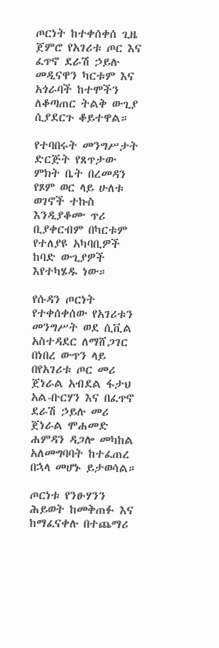ጦርነት ከተቀሰቀሰ ጊዜ ጀምሮ የአገሪቱ ጦር እና ፈጥኖ ደራሽ ኃይሉ መዲናዋን ካርቱም እና አጎራባች ከተሞችን ለቆጣጠር ትልቅ ውጊያ ሲያደርጉ ቆይተዋል።

የተባበሩት መንግሥታት ድርጅት የጸጥታው ምክት ቤት በረመዳን የጾም ወር ላይ ሁለቱ ወገኖች ተኩስ እንዲያቆሙ ጥሪ ቢያቀርብም በካርቱም የተለያዩ አካባቢዎች ከባድ ውጊያዎች እየተካሄዱ ነው።

የሱዳን ጦርነት የተቀሰቀሰው የአገሪቱን መንግሥት ወደ ሲቪል አስተዳደር ለማሸጋገር በነበረ ውጥን ላይ በየአገሪቱ ጦር መሪ ጀነራል አብደል ፋታህ አል-ቡርሃን እና በፈጥኖ ደራሽ ኃይሉ መሪ ጀነራል ሞሐመድ ሐምዳን ዳጋሎ መካከል አለመግባባት ከተፈጠረ በኋላ መሆኑ ይታወሳል።

ጦርነቱ የንፁሃንን ሕይወት ከመቅጠፉ እና ከማፈናቀሉ በተጨማሪ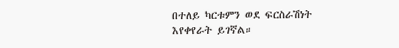በተለይ ካርቱምን ወደ ፍርስራሽነት እየቀየራት ይገኛል።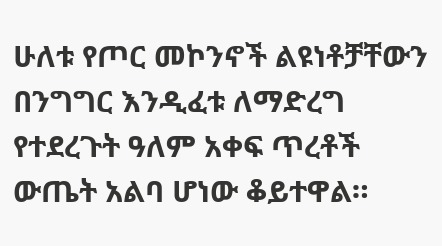ሁለቱ የጦር መኮንኖች ልዩነቶቻቸውን በንግግር እንዲፈቱ ለማድረግ የተደረጉት ዓለም አቀፍ ጥረቶች ውጤት አልባ ሆነው ቆይተዋል።